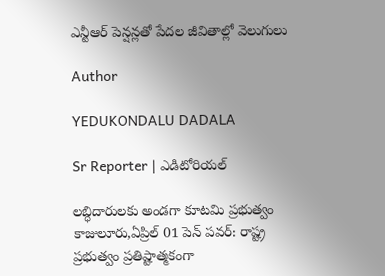ఎన్టీఆర్ పెన్షన్లతో పేదల జీవితాల్లో వెలుగులు

Author

YEDUKONDALU DADALA

Sr Reporter | ఎడిటోరియల్

లబ్ధిదారులకు అండగా కూటమి ప్రభుత్వం కాజులూరు,ఏప్రిల్ 01 పెన్ పవర్: రాష్ట్ర ప్రభుత్వం ప్రతిష్టాత్మకంగా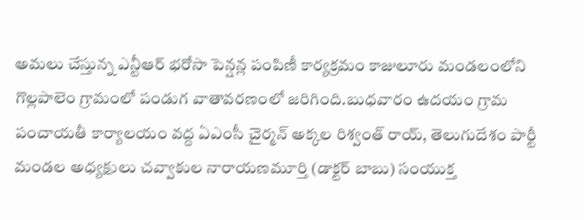అమలు చేస్తున్న ఎన్టీఆర్ భరోసా పెన్షన్ల పంపిణీ కార్యక్రమం కాజులూరు మండలంలోని గొల్లపాలెం గ్రామంలో పండుగ వాతావరణంలో జరిగింది.బుధవారం ఉదయం గ్రామ పంచాయతీ కార్యాలయం వద్ద ఏఎంసీ చైర్మన్ అక్కల రిశ్వంత్ రాయ్, తెలుగుదేశం పార్టీ మండల అధ్యక్షులు చవ్వాకుల నారాయణమూర్తి (డాక్టర్ బాబు) సంయుక్త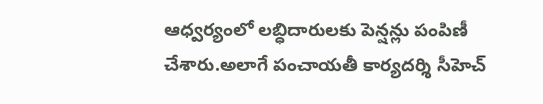ఆధ్వర్యంలో లబ్ధిదారులకు పెన్షన్లు పంపిణీ చేశారు.అలాగే పంచాయతీ కార్యదర్శి సీహెచ్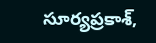సూర్యప్రకాశ్,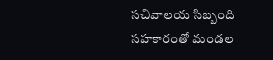సచివాలయ సిబ్బంది సహకారంతో మండల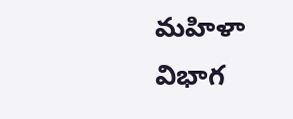మహిళా విభాగ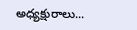అధ్యక్షురాలు...